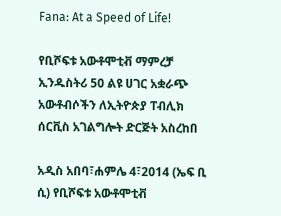Fana: At a Speed of Life!

የቢሾፍቱ አውቶሞቲቭ ማምረቻ ኢንዱስትሪ 50 ልዩ ሀገር አቋራጭ አውቶብሶችን ለኢትዮጵያ ፐብሊክ ሰርቪስ አገልግሎት ድርጅት አስረከበ

አዲስ አበባ፣ሐምሌ 4፣2014 (ኤፍ ቢ ሲ) የቢሾፍቱ አውቶሞቲቭ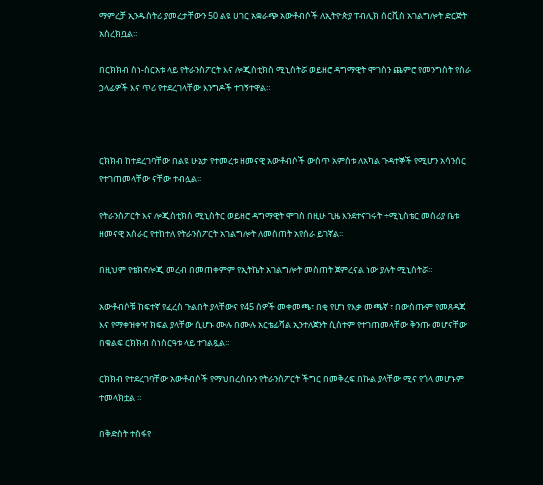ማምረቻ ኢንዱስትሪ ያመረታቸውን 50 ልዩ ሀገር አቋራጭ አውቶብሶች ለኢትዮጵያ ፐብሊክ ሰርቪስ አገልግሎት ድርጅት አስረክቧል።

በርክክብ ስነ-ስርአቱ ላይ የትራንስፖርት እና ሎጂስቲክስ ሚኒስትሯ ወይዘሮ ዳግማዊት ሞገስን ጨምሮ የመንግስት የስራ ኃላፊዎች እና ጥሪ የተደረገላቸው እንግዶች ተገኝተዋል።



ርክክብ ከተደረገባቸው በልዩ ሁኔታ የተመረቱ ዘመናዊ አውቶብሶች ውስጥ አምስቱ ለአካል ጉዳተኞች የሚሆን አሳንሰር የተገጠመላቸው ናቸው ተብሏል፡፡

የትራንስፖርት እና ሎጂስቲክስ ሚኒስትር ወይዘሮ ዳግማዊት ሞገስ በዚሁ ጊዜ እንደተናገሩት ÷ሚኒስቴር መስሪያ ቤቱ ዘመናዊ አሰራር የተከተለ የትራንስፖርት አገልግሎት ለመስጠት አየሰራ ይገኛል፡፡

በዚህም የቴክኖሎጂ መረብ በመጠቀምም የኢትኬት አገልግሎት መስጠት ጀምረናል ነው ያሉት ሚኒስትሯ።

አውቶብሶቹ ከፍተኛ የፈረስ ጉልበት ያላቸውና የ45 ሰዎች መቀመጫ፣ በቂ የሆነ የእቃ መጫኛ ፣ በውስጡም የመጸዳጃ እና የማቀዝቀዣ ክፍል ያላቸው ሲሆኑ ሙሉ በሙሉ አርቴፊሻል ኢንተለጀንት ሲስተም የተገጠመላቸው ቅንጡ መሆናቸው በቁልፍ ርክክብ ስነስርዓቱ ላይ ተገልጿል።

ርክክብ የተደረገባቸው አውቶብሶች የማህበረሰቡን የትራንስፖርት ችግር በመቅረፍ በኩል ያላቸው ሚና የጎላ መሆኑም ተመላክቷል ።

በቅድስት ተስፋየ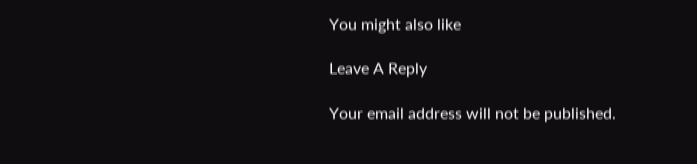You might also like

Leave A Reply

Your email address will not be published.